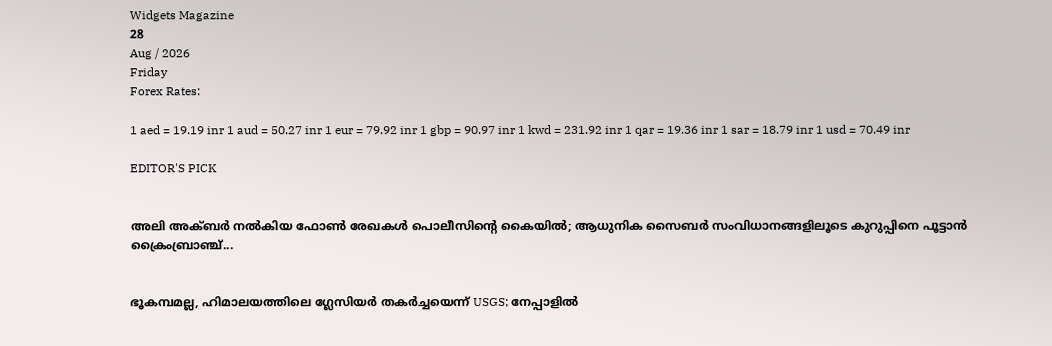Widgets Magazine
28
Aug / 2026
Friday
Forex Rates:

1 aed = 19.19 inr 1 aud = 50.27 inr 1 eur = 79.92 inr 1 gbp = 90.97 inr 1 kwd = 231.92 inr 1 qar = 19.36 inr 1 sar = 18.79 inr 1 usd = 70.49 inr

EDITOR'S PICK


അലി അക്ബർ നൽകിയ ഫോൺ രേഖകൾ പൊലീസിന്റെ കൈയിൽ; ആധുനിക സൈബർ സംവിധാനങ്ങളിലൂടെ കുറുപ്പിനെ പൂട്ടാൻ ക്രൈംബ്രാഞ്ച്...


ഭൂകമ്പമല്ല, ഹിമാലയത്തിലെ ഗ്ലേസിയർ തകർച്ചയെന്ന് USGS; നേപ്പാളിൽ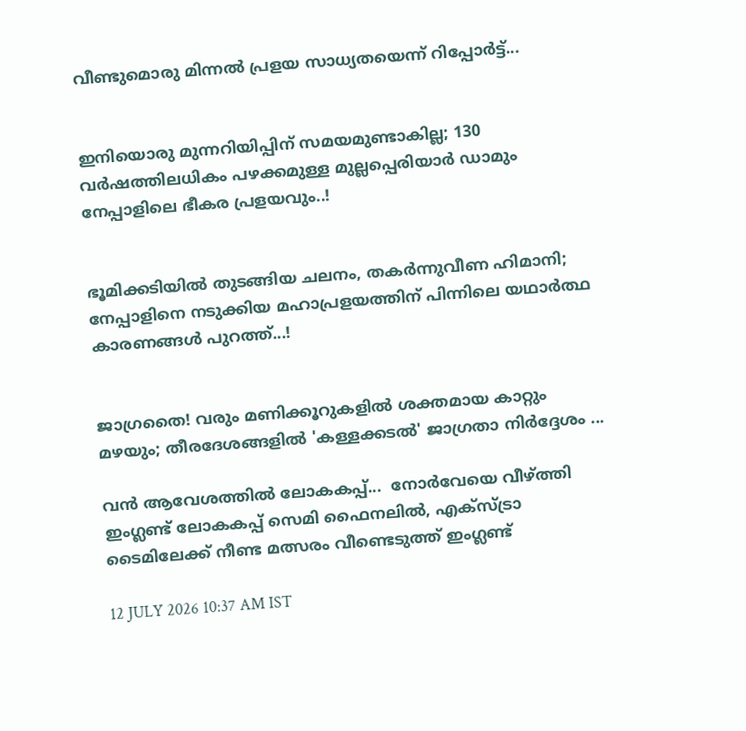വീണ്ടുമൊരു മിന്നൽ പ്രളയ സാധ്യതയെന്ന് റിപ്പോർട്ട്...


ഇനിയൊരു മുന്നറിയിപ്പിന് സമയമുണ്ടാകില്ല; 130 വർഷത്തിലധികം പഴക്കമുള്ള മുല്ലപ്പെരിയാർ ഡാമും നേപ്പാളിലെ ഭീകര പ്രളയവും..!


ഭൂമിക്കടിയിൽ തുടങ്ങിയ ചലനം, തകർന്നുവീണ ഹിമാനി; നേപ്പാളിനെ നടുക്കിയ മഹാപ്രളയത്തിന് പിന്നിലെ യഥാർത്ഥ കാരണങ്ങൾ പുറത്ത്...!


ജാഗ്രതൈ! വരും മണിക്കൂറുകളിൽ ശക്തമായ കാറ്റും മഴയും; തീരദേശങ്ങളിൽ 'കള്ളക്കടൽ' ജാഗ്രതാ നിർദ്ദേശം ...

വൻ ആവേശത്തിൽ ലോകകപ്പ്...  നോർവേയെ വീഴ്ത്തി ഇംഗ്ലണ്ട് ലോകകപ്പ് സെമി ഫൈനലിൽ, എക്സ്ട്രാ ടൈമിലേക്ക് നീണ്ട മത്സരം വീണ്ടെടുത്ത് ഇംഗ്ലണ്ട്

12 JULY 2026 10:37 AM IST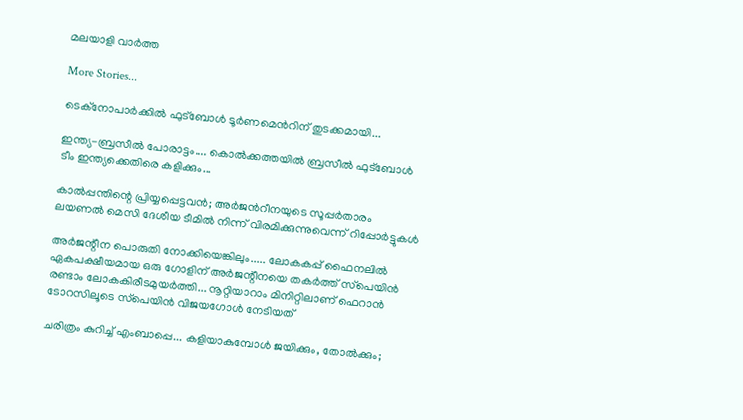മലയാളി വാര്‍ത്ത

More Stories...

ടെക്നോപാര്‍ക്കില്‍ ഫുട്ബോള്‍ ടൂര്‍ണമെന്‍റിന് തുടക്കമായി...

ഇന്ത്യ-ബ്രസീല്‍ പോരാട്ടം.... കൊല്‍ക്കത്തയില്‍ ബ്രസീല്‍ ഫുട്‌ബോള്‍ ടീം ഇന്ത്യക്കെതിരെ കളിക്കും...

കാൽപ്പന്തിന്റെ പ്രിയ്യപ്പെട്ടവൻ; അര്‍ജന്‍റീനയുടെ സൂപ്പര്‍താരം ലയണല്‍ മെസി ദേശീയ ടീമില്‍ നിന്ന് വിരമിക്കുന്നുവെന്ന് റിപ്പോര്‍ട്ടുകള്‍

അർജന്റീന പൊരുതി നോക്കിയെങ്കിലും..... ലോകകപ്പ് ഫൈനലിൽ ഏകപക്ഷീയമായ ഒരു ഗോളിന് അർജന്റീനയെ തകർത്ത് സ്‌പെയിൻ രണ്ടാം ലോകകിരീടമുയർത്തി... നൂറ്റിയാറാം മിനിറ്റിലാണ് ഫെറാൻ ടോറസിലൂടെ സ്‌പെയിൻ വിജയഗോൾ നേടിയത്

ചരിത്രം കുറിച്ച് എംബാപ്പെ... കളിയാകുമ്പോൾ ജയിക്കും, തോൽക്കും;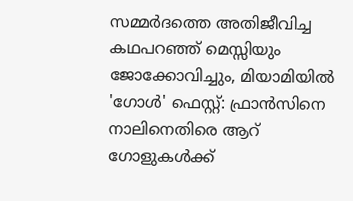സമ്മർദത്തെ അതിജീവിച്ച കഥപറഞ്ഞ് മെസ്സിയും ജോക്കോവിച്ചും, മിയാമിയിൽ 'ഗോൾ' ഫെസ്റ്റ്: ഫ്രാൻസിനെ നാലിനെതിരെ ആറ് ഗോളുകൾക്ക്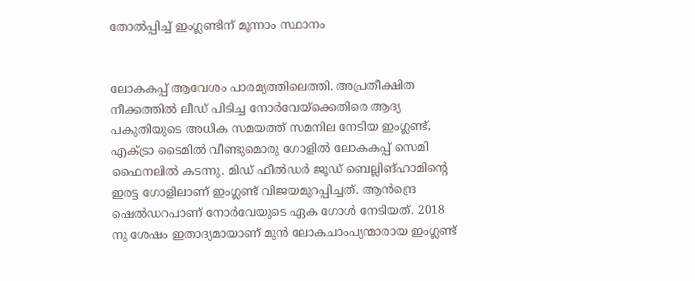തോൽപ്പിച്ച് ഇംഗ്ലണ്ടിന് മൂന്നാം സ്ഥാനം


ലോകകപ്പ് ആവേശം പാരമ്യത്തിലെത്തി. അപ്രതീക്ഷിത നീക്കത്തിൽ ലീഡ് പിടിച്ച നോർവേയ്‌ക്കെതിരെ ആദ്യ പകുതിയുടെ അധിക സമയത്ത് സമനില നേടിയ ഇംഗ്ലണ്ട്, എക്ട്രാ ടൈമിൽ വീണ്ടുമൊരു ഗോളിൽ ലോകകപ്പ് സെമി ഫൈനലിൽ കടന്നു. മിഡ് ഫീൽഡർ ജൂഡ് ബെല്ലിങ്‌ഹാമിന്റെ ഇരട്ട ഗോളിലാണ് ഇംഗ്ലണ്ട് വിജയമുറപ്പിച്ചത്. ആൻന്ദ്രെ ഷെൽഡറപാണ് നോർവേയുടെ ഏക ഗോൾ നേടിയത്. 2018 നു ശേഷം ഇതാദ്യമായാണ് മുൻ ലോകചാംപ്യന്മാരായ ഇംഗ്ലണ്ട്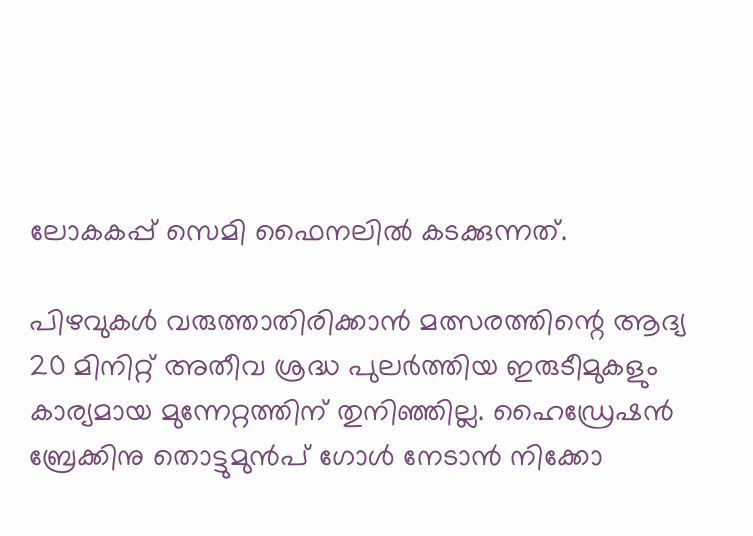ലോകകപ്പ് സെമി ഫൈനലിൽ കടക്കുന്നത്.

പിഴവുകൾ വരുത്താതിരിക്കാൻ മത്സരത്തിന്റെ ആദ്യ 20 മിനിറ്റ് അതീവ ശ്രദ്ധ പുലർത്തിയ ഇരുടീമുകളും കാര്യമായ മുന്നേറ്റത്തിന് തുനിഞ്ഞില്ല. ഹൈഡ്രേഷൻ ബ്രേക്കിനു തൊട്ടുമുൻപ് ഗോൾ നേടാൻ നിക്കോ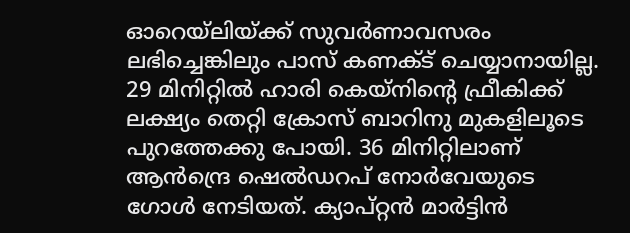ഓറെയ്‌ലിയ്ക്ക് സുവർണാവസരം ലഭിച്ചെങ്കിലും പാസ് കണക്ട് ചെയ്യാനായില്ല. 29 മിനിറ്റിൽ ഹാരി കെയ്‌നിന്റെ ഫ്രീകിക്ക് ലക്ഷ്യം തെറ്റി ക്രോസ് ബാറിനു മുകളിലൂടെ പുറത്തേക്കു പോയി. 36 മിനിറ്റിലാണ് ആൻന്ദ്രെ ഷെൽഡറപ് നോർവേയുടെ ഗോൾ നേടിയത്. ക്യാപ്റ്റൻ മാർട്ടിൻ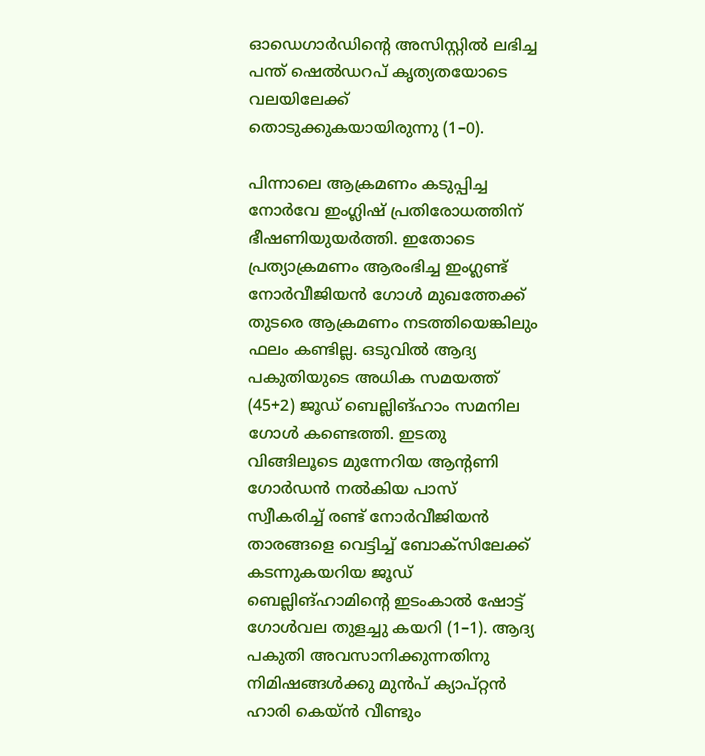ഓഡെഗാർഡിന്റെ അസിസ്റ്റിൽ ലഭിച്ച പന്ത് ഷെൽഡറപ് കൃത്യതയോടെ വലയിലേക്ക് തൊടുക്കുകയായിരുന്നു (1–0).

പിന്നാലെ ആക്രമണം കടുപ്പിച്ച നോർവേ ഇംഗ്ലിഷ് പ്രതിരോധത്തിന് ഭീഷണിയുയർത്തി. ഇതോടെ പ്രത്യാക്രമണം ആരംഭിച്ച ഇംഗ്ലണ്ട് നോർവീജിയൻ ഗോൾ മുഖത്തേക്ക് തുടരെ ആക്രമണം നടത്തിയെങ്കിലും ഫലം കണ്ടില്ല. ഒടുവിൽ ആദ്യ പകുതിയുടെ അധിക സമയത്ത് (45+2) ജൂഡ് ബെല്ലിങ്‌ഹാം സമനില ഗോൾ കണ്ടെത്തി. ഇടതു വിങ്ങിലൂടെ മുന്നേറിയ ആന്റണി ഗോർഡൻ നൽകിയ പാസ് സ്വീകരിച്ച് രണ്ട് നോർവീജിയൻ താരങ്ങളെ വെട്ടിച്ച് ബോക്സിലേക്ക് കടന്നുകയറിയ ജൂഡ് ബെല്ലിങ്‌ഹാമിന്റെ ഇടംകാൽ ഷോട്ട് ഗോൾവല തുളച്ചു കയറി (1–1). ആദ്യ പകുതി അവസാനിക്കുന്നതിനു നിമിഷങ്ങൾക്കു മുൻപ് ക്യാപ്റ്റൻ ഹാരി കെയ്‌ൻ വീണ്ടും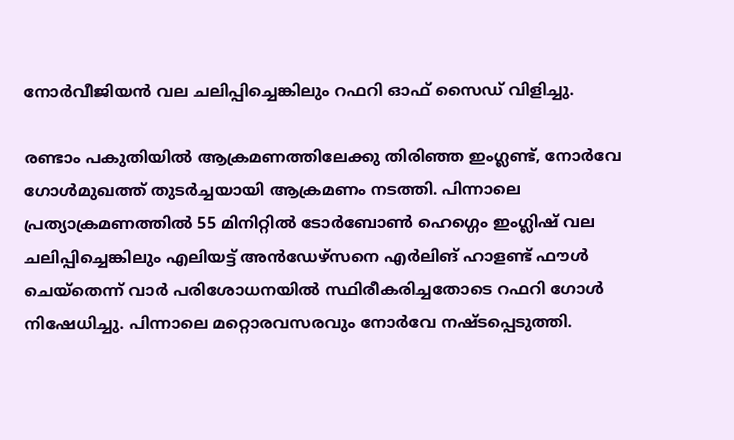നോർവീജിയൻ വല ചലിപ്പിച്ചെങ്കിലും റഫറി ഓഫ് സൈഡ് വിളിച്ചു.

രണ്ടാം പകുതിയിൽ ആക്രമണത്തിലേക്കു തിരിഞ്ഞ ഇംഗ്ലണ്ട്, നോർവേ ഗോൾമുഖത്ത് തുടർച്ചയായി ആക്രമണം നടത്തി. പിന്നാലെ പ്രത്യാക്രമണത്തിൽ 55 മിനിറ്റിൽ ടോർബോൺ ഹെഗ്ഗെം ഇംഗ്ലിഷ് വല ചലിപ്പിച്ചെങ്കിലും എലിയട്ട് അൻഡേഴ്സനെ എർലിങ് ഹാളണ്ട് ഫൗൾ ചെയ്തെന്ന് വാർ പരിശോധനയിൽ സ്ഥിരീകരിച്ചതോടെ റഫറി ഗോൾ നിഷേധിച്ചു. പിന്നാലെ മറ്റൊരവസരവും നോർവേ നഷ്ടപ്പെടുത്തി.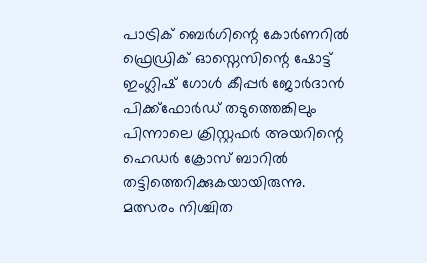പാട്രിക് ബെർഗിന്റെ കോർണറിൽ ഫ്രെഡ്രിക് ഓസ്നെസിന്റെ ഷോട്ട് ഇംഗ്ലിഷ് ഗോൾ കീപ്പർ ജോർദാൻ പിക്ക്ഫോർഡ് തടുത്തെങ്കിലും പിന്നാലെ ക്രിസ്റ്റഫർ അയറിന്റെ ഹെഡർ ക്രോസ് ബാറിൽ തട്ടിത്തെറിക്കുകയായിരുന്നു. മത്സരം നിശ്ചിത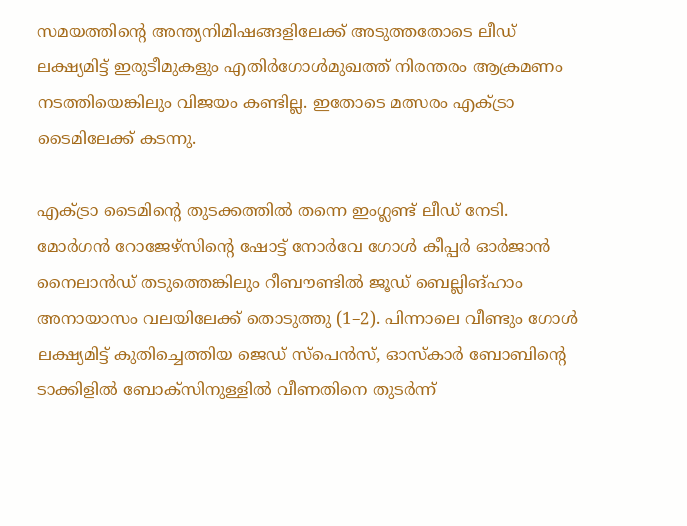സമയത്തിന്റെ അന്ത്യനിമിഷങ്ങളിലേക്ക് അടുത്തതോടെ ലീഡ് ലക്ഷ്യമിട്ട് ഇരുടീമുകളും എതിർഗോൾമുഖത്ത് നിരന്തരം ആക്രമണം നടത്തിയെങ്കിലും വിജയം കണ്ടില്ല. ഇതോടെ മത്സരം എക്ട്രാ ടൈമിലേക്ക് കടന്നു.

എക്ട്രാ ടൈമിന്റെ തുടക്കത്തിൽ തന്നെ ഇംഗ്ലണ്ട് ലീഡ് നേടി. മോർഗൻ റോജേഴ്‌സിന്റെ ഷോട്ട് നോർവേ ഗോൾ കീപ്പർ ഓർജാൻ നൈലാൻഡ് തടുത്തെങ്കിലും റീബൗണ്ടിൽ ജൂഡ് ബെല്ലിങ്‌ഹാം അനായാസം വലയിലേക്ക് തൊടുത്തു (1–2). പിന്നാലെ വീണ്ടും ഗോൾ ലക്ഷ്യമിട്ട് കുതിച്ചെത്തിയ ജെഡ് സ്പെൻസ്, ഓസ്കാർ ബോബിന്റെ ടാക്കിളിൽ ബോക്സിനുള്ളിൽ വീണതിനെ തുടർന്ന്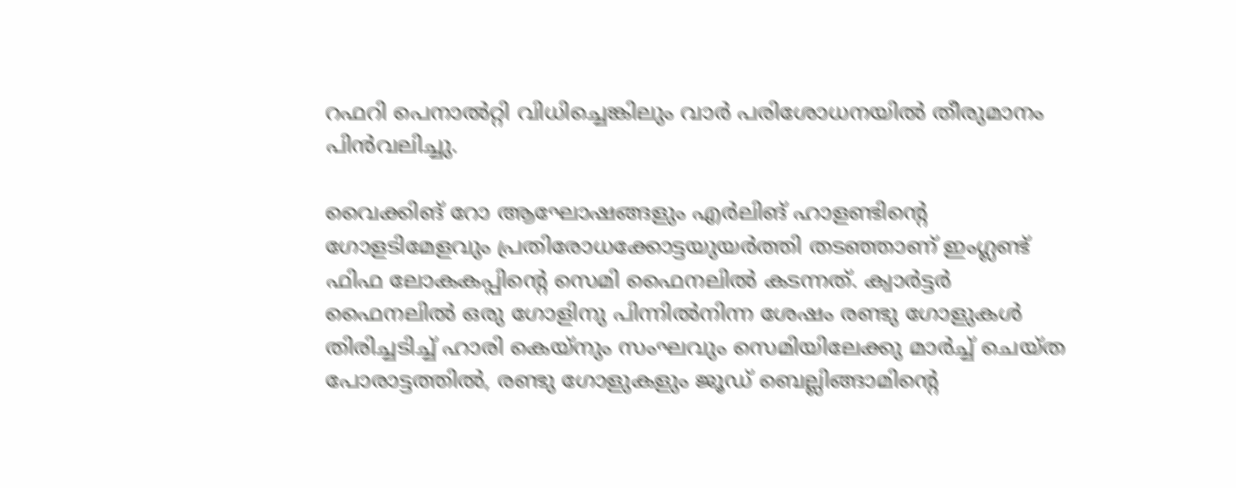റഫറി പെനാൽറ്റി വിധിച്ചെങ്കിലും വാർ പരിശോധനയിൽ തീരുമാനം പിൻവലിച്ചു.

വൈക്കിങ് റോ ആഘോഷങ്ങളും എർലിങ് ഹാളണ്ടിന്റെ ഗോളടിമേളവും പ്രതിരോധക്കോട്ടയുയർത്തി തടഞ്ഞാണ് ഇംഗ്ലണ്ട് ഫിഫ ലോകകപ്പിന്റെ സെമി ഫൈനലിൽ കടന്നത്. ക്വാർട്ടർ ഫൈനലിൽ ഒരു ഗോളിനു പിന്നിൽനിന്ന ശേഷം രണ്ടു ഗോളുകൾ തിരിച്ചടിച്ച് ഹാരി കെയ്നും സംഘവും സെമിയിലേക്കു മാർച്ച് ചെയ്ത പോരാട്ടത്തിൽ, രണ്ടു ഗോളുകളും ജൂഡ് ബെല്ലിങ്ങാമിന്റെ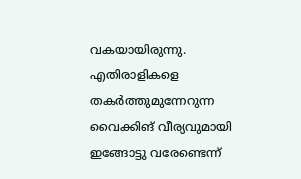വകയായിരുന്നു. എതിരാളികളെ തകർത്തുമുന്നേറുന്ന വൈക്കിങ് വീര്യവുമായി ഇങ്ങോട്ടു വരേണ്ടെന്ന്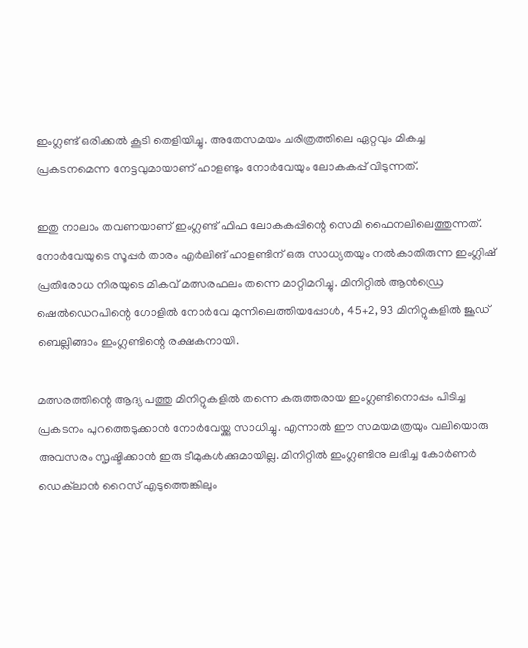ഇംഗ്ലണ്ട് ഒരിക്കൽ കൂടി തെളിയിച്ചു. അതേസമയം ചരിത്രത്തിലെ ഏറ്റവും മികച്ച പ്രകടനമെന്ന നേട്ടവുമായാണ് ഹാളണ്ടും നോർവേയും ലോകകപ്പ് വിടുന്നത്.

ഇതു നാലാം തവണയാണ് ഇംഗ്ലണ്ട് ഫിഫ ലോകകപ്പിന്റെ സെമി ഫൈനലിലെത്തുന്നത്. നോർവേയുടെ സൂപ്പർ താരം എർലിങ് ഹാളണ്ടിന് ഒരു സാധ്യതയും നൽകാതിരുന്ന ഇംഗ്ലിഷ് പ്രതിരോധ നിരയുടെ മികവ് മത്സരഫലം തന്നെ മാറ്റിമറിച്ചു. മിനിറ്റിൽ ആൻഡ്രെ ഷെൽഡെറപിന്റെ ഗോളിൽ നോർവേ മുന്നിലെത്തിയപ്പോൾ, 45+2, 93 മിനിറ്റുകളിൽ ജൂഡ് ബെല്ലിങ്ങാം ഇംഗ്ലണ്ടിന്റെ രക്ഷകനായി.

മത്സരത്തിന്റെ ആദ്യ പത്തു മിനിറ്റുകളിൽ തന്നെ കരുത്തരായ ഇംഗ്ലണ്ടിനൊപ്പം പിടിച്ച പ്രകടനം പുറത്തെടുക്കാൻ നോർവേയ്ക്കു സാധിച്ചു. എന്നാൽ ഈ സമയമത്രയും വലിയൊരു അവസരം സൃഷ്ടിക്കാൻ‌ ഇരു ടീമുകൾക്കുമായില്ല. മിനിറ്റിൽ ഇംഗ്ലണ്ടിനു ലഭിച്ച കോർണർ ഡെക്‌ലാൻ റൈസ് എടുത്തെങ്കിലും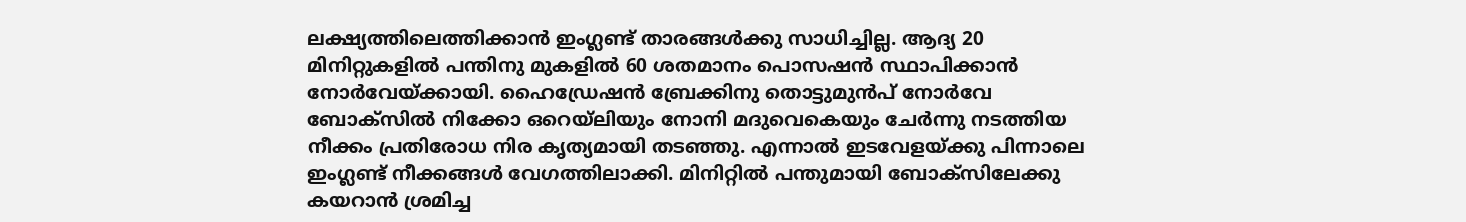ലക്ഷ്യത്തിലെത്തിക്കാൻ ഇംഗ്ലണ്ട് താരങ്ങൾക്കു സാധിച്ചില്ല. ആദ്യ 20 മിനിറ്റുകളിൽ പന്തിനു മുകളിൽ 60 ശതമാനം പൊസഷൻ സ്ഥാപിക്കാൻ നോർവേയ്ക്കായി. ഹൈഡ്രേഷൻ ബ്രേക്കിനു തൊട്ടുമുൻപ് നോർവേ ബോക്സിൽ നിക്കോ ഒറെയ്‍ലിയും നോനി മദുവെകെയും ചേർന്നു നടത്തിയ നീക്കം പ്രതിരോധ നിര കൃത്യമായി തടഞ്ഞു. എന്നാൽ ഇടവേളയ്ക്കു പിന്നാലെ ഇംഗ്ലണ്ട് നീക്കങ്ങൾ വേഗത്തിലാക്കി. മിനിറ്റിൽ പന്തുമായി ബോക്സിലേക്കു കയറാൻ ശ്രമിച്ച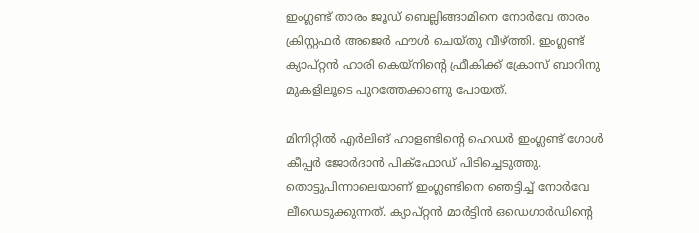ഇംഗ്ലണ്ട് താരം ജൂഡ് ബെല്ലിങ്ങാമിനെ നോർവേ താരം ക്രിസ്റ്റഫർ അജെർ ഫൗൾ ചെയ്തു വീഴ്ത്തി. ഇംഗ്ലണ്ട് ക്യാപ്റ്റൻ ഹാരി കെയ്നിന്റെ ഫ്രീകിക്ക് ക്രോസ് ബാറിനു മുകളിലൂടെ പുറത്തേക്കാണു പോയത്.

മിനിറ്റിൽ എർലിങ് ഹാളണ്ടിന്റെ ഹെഡർ ഇംഗ്ലണ്ട് ഗോൾ കീപ്പർ ജോർദാൻ പിക്ഫോഡ് പിടിച്ചെടുത്തു. തൊട്ടുപിന്നാലെയാണ് ഇംഗ്ലണ്ടിനെ ഞെട്ടിച്ച് നോർവേ ലീഡെടുക്കുന്നത്. ക്യാപ്റ്റൻ മാർട്ടിൻ ഒഡെഗാർഡിന്റെ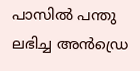പാസിൽ പന്തു ലഭിച്ച അൻഡ്രെ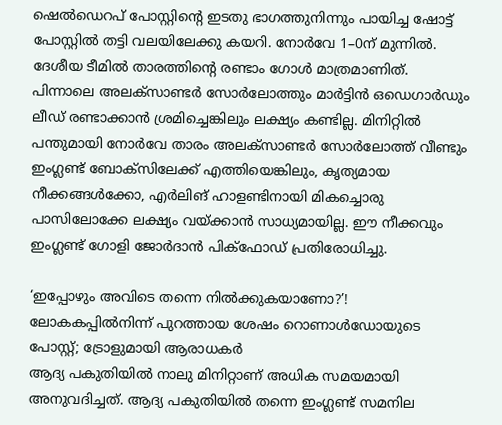ഷെൽഡെറപ് പോസ്റ്റിന്റെ ഇടതു ഭാഗത്തുനിന്നും പായിച്ച ഷോട്ട് പോസ്റ്റിൽ തട്ടി വലയിലേക്കു കയറി. നോർവേ 1–0ന് മുന്നിൽ. ദേശീയ ടീമിൽ താരത്തിന്റെ രണ്ടാം ഗോൾ മാത്രമാണിത്. പിന്നാലെ അലക്സാണ്ടർ സോർലോത്തും മാർട്ടിൻ ഒഡെഗാർഡും ലീഡ് രണ്ടാക്കാൻ ശ്രമിച്ചെങ്കിലും ലക്ഷ്യം കണ്ടില്ല. മിനിറ്റിൽ പന്തുമായി നോർവേ താരം അലക്സാണ്ടർ സോർലോത്ത് വീണ്ടും ഇംഗ്ലണ്ട് ബോക്സിലേക്ക് എത്തിയെങ്കിലും, ക‍ൃത്യമായ നീക്കങ്ങൾക്കോ, എർലിങ് ഹാളണ്ടിനായി മികച്ചൊരു പാസിലോക്കേ ലക്ഷ്യം വയ്ക്കാൻ സാധ്യമായില്ല. ഈ നീക്കവും ഇംഗ്ലണ്ട് ഗോളി ജോർദാൻ പിക്ഫോഡ് പ്രതിരോധിച്ചു.

‘ഇപ്പോഴും അവിടെ തന്നെ നിൽക്കുകയാണോ?’! ലോകകപ്പിൽനിന്ന് പുറത്തായ ശേഷം റൊണാൾഡോയുടെ പോസ്റ്റ്; ട്രോളുമായി ആരാധകർ
ആദ്യ പകുതിയിൽ നാലു മിനിറ്റാണ് അധിക സമയമായി അനുവദിച്ചത്. ആദ്യ പകുതിയിൽ തന്നെ ഇംഗ്ലണ്ട് സമനില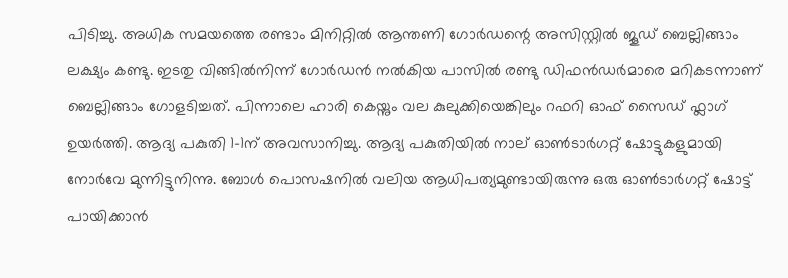പിടിച്ചു. അധിക സമയത്തെ രണ്ടാം മിനിറ്റിൽ ആന്തണി ഗോർഡന്റെ അസിസ്റ്റിൽ ജൂഡ് ബെല്ലിങ്ങാം ലക്ഷ്യം കണ്ടു. ഇടതു വിങ്ങിൽനിന്ന് ഗോർഡൻ നൽകിയ പാസിൽ രണ്ടു ഡിഫൻഡർമാരെ മറികടന്നാണ് ബെല്ലിങ്ങാം ഗോളടിച്ചത്. പിന്നാലെ ഹാരി കെയ്നും വല കുലുക്കിയെങ്കിലും റഫറി ഓഫ് സൈഡ് ഫ്ലാഗ് ഉയർത്തി. ആദ്യ പകുതി 1–1ന് അവസാനിച്ചു. ആദ്യ പകുതിയിൽ നാല് ഓൺടാർഗറ്റ് ഷോട്ടുകളുമായി നോർവേ മുന്നിട്ടുനിന്നു. ബോൾ പൊസഷനിൽ വലിയ ആധിപത്യമുണ്ടായിരുന്നു ഒരു ഓൺടാർഗറ്റ് ഷോട്ട് പായിക്കാൻ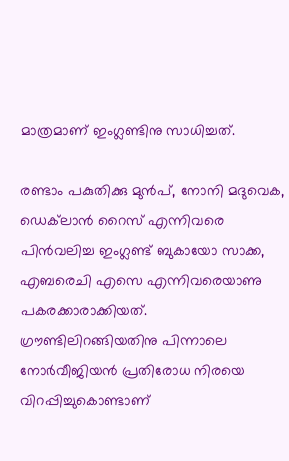മാത്രമാണ് ഇംഗ്ലണ്ടിനു സാധിച്ചത്.

രണ്ടാം പകുതിക്കു മുൻപ്, നോനി മദു‍വെക, ഡെക്‌ലാൻ റൈസ് എന്നിവരെ പിൻവലിച്ച ഇംഗ്ലണ്ട് ബുകായോ സാക്ക, എബരെചി എസെ എന്നിവരെയാണു പകരക്കാരാക്കിയത്. ഗ്രൗണ്ടിലിറങ്ങിയതിനു പിന്നാലെ നോർവീജിയൻ പ്രതിരോധ നിരയെ വിറപ്പിച്ചുകൊണ്ടാണ്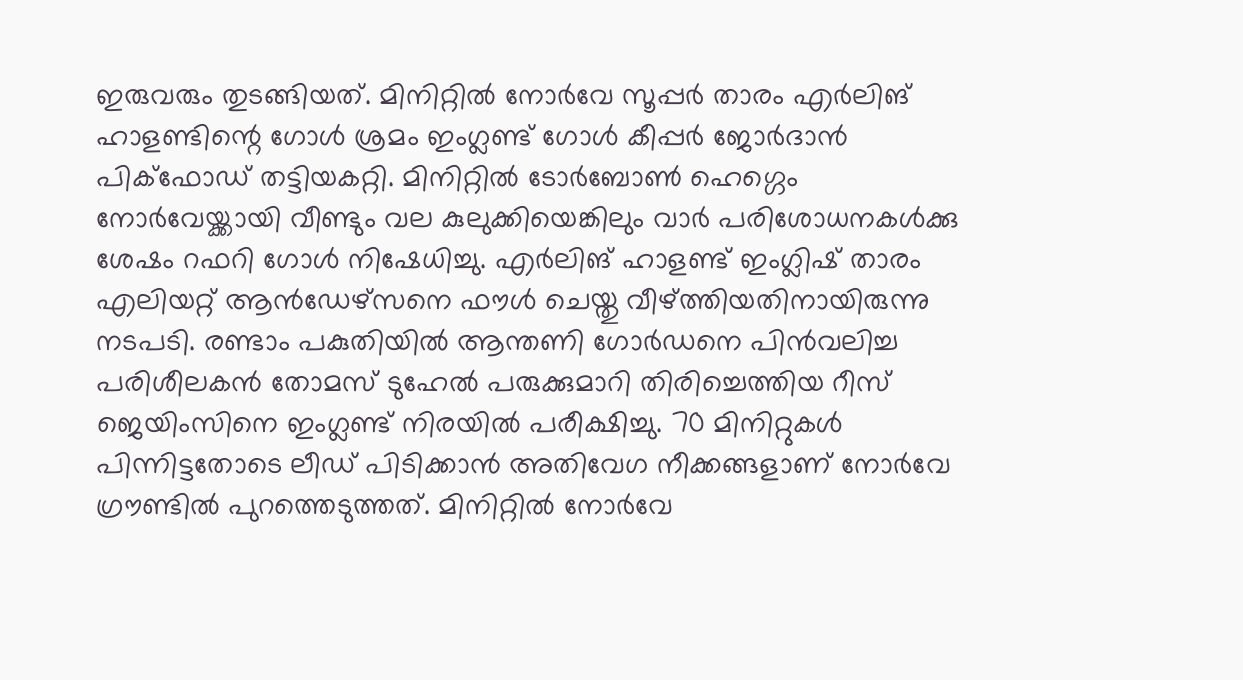ഇരുവരും തുടങ്ങിയത്. മിനിറ്റിൽ നോർവേ സൂപ്പർ താരം എർലിങ് ഹാളണ്ടിന്റെ ഗോൾ ശ്രമം ഇംഗ്ലണ്ട് ഗോൾ കീപ്പർ ജോർദാൻ പിക്ഫോഡ് തട്ടിയകറ്റി. മിനിറ്റിൽ ടോർബോൺ ഹെഗ്ഗെം നോർവേയ്ക്കായി വീണ്ടും വല കുലുക്കിയെങ്കിലും വാർ പരിശോധനകൾക്കു ശേഷം റഫറി ഗോൾ നിഷേധിച്ചു. എർലിങ് ഹാളണ്ട് ഇംഗ്ലിഷ് താരം എലിയറ്റ് ആൻഡേഴ്സനെ ഫൗൾ ചെയ്തു വീഴ്ത്തിയതിനായിരുന്നു നടപടി. രണ്ടാം പകുതിയിൽ ആന്തണി ഗോർഡനെ പിൻവലിച്ച പരിശീലകൻ തോമസ് ടുഹേൽ പരുക്കുമാറി തിരിച്ചെത്തിയ റീസ് ജെയിംസിനെ ഇംഗ്ലണ്ട് നിരയിൽ പരീക്ഷിച്ചു. 70 മിനിറ്റുകൾ പിന്നിട്ടതോടെ ലീഡ് പിടിക്കാൻ അതിവേഗ നീക്കങ്ങളാണ് നോർവേ ഗ്രൗണ്ടിൽ പുറത്തെടുത്തത്. മിനിറ്റിൽ നോർവേ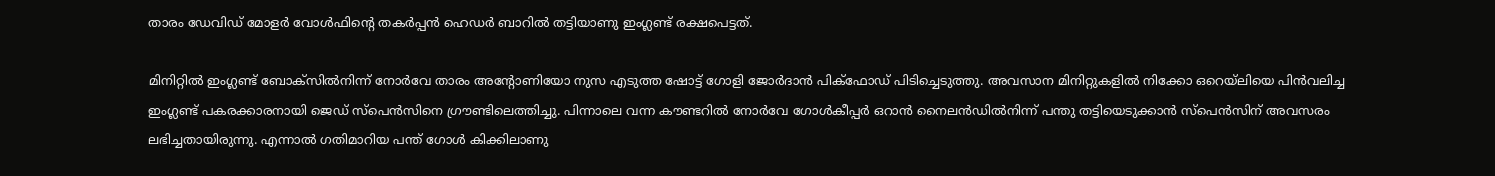താരം ഡേവിഡ് മോളർ വോൾഫിന്റെ തകർപ്പൻ ഹെഡർ ബാറിൽ തട്ടിയാണു ഇംഗ്ലണ്ട് രക്ഷപെട്ടത്.

മിനിറ്റിൽ ഇംഗ്ലണ്ട് ബോക്സിൽനിന്ന് നോർവേ താരം അന്റോണിയോ നുസ എടുത്ത ഷോട്ട് ഗോളി ജോർദാൻ പിക്ഫോഡ് പിടിച്ചെടുത്തു. അവസാന മിനിറ്റുകളിൽ നിക്കോ ഒറെയ്‍ലിയെ പിൻവലിച്ച ഇംഗ്ലണ്ട് പകരക്കാരനായി ജെഡ് സ്പെൻസിനെ ഗ്രൗണ്ടിലെത്തിച്ചു. പിന്നാലെ വന്ന കൗണ്ടറിൽ നോർവേ ഗോൾകീപ്പർ ഒറാൻ‌ നൈലൻഡിൽനിന്ന് പന്തു തട്ടിയെടുക്കാൻ സ്പെൻസിന് അവസരം ലഭിച്ചതായിരുന്നു. എന്നാൽ ഗതിമാറിയ പന്ത് ഗോൾ കിക്കിലാണു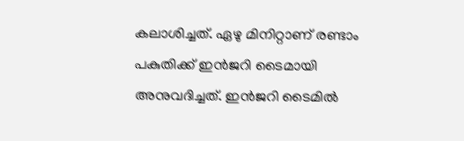കലാശിച്ചത്. ഏഴു മിനിറ്റാണ് രണ്ടാം പകുതിക്ക് ഇൻജറി ടൈമായി അനുവദിച്ചത്. ഇൻജറി ടൈമിൽ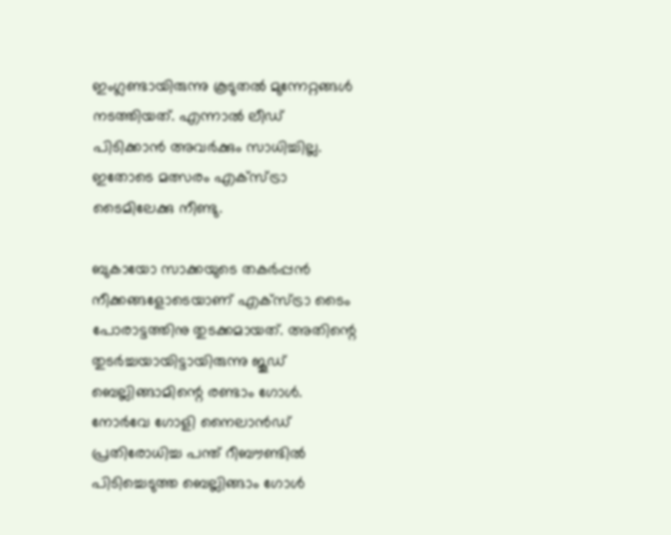ഇംഗ്ലണ്ടായിരുന്നു കൂടുതൽ മുന്നേറ്റങ്ങൾ നടത്തിയത്. എന്നാൽ ലീഡ് പിടിക്കാൻ അവർക്കും സാധിച്ചില്ല. ഇതോടെ മത്സരം എക്സ്ട്രാ ടൈമിലേക്കു നീണ്ടു.

ബുകായോ സാക്കയുടെ തകർപ്പൻ നീക്കങ്ങളോടെയാണ് എക്സ്ട്രാ ടൈം പോരാട്ടത്തിനു തുടക്കമായത്. അതിന്റെ തുടർച്ചയായിട്ടായിരുന്നു ജൂഡ് ബെല്ലിങ്ങാമിന്റെ രണ്ടാം ഗോൾ. നോർവേ ഗോളി നൈലാൻഡ് പ്രതിരോധിച്ച പന്ത് റീബൗണ്ടിൽ പിടിച്ചെടുത്ത ബെല്ലിങ്ങാം ഗോൾ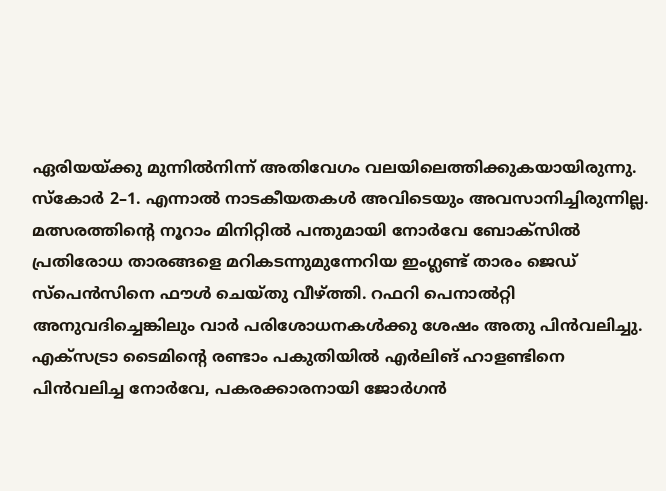ഏരിയയ്ക്കു മുന്നിൽനിന്ന് അതിവേഗം വലയിലെത്തിക്കുകയായിരുന്നു. സ്കോർ 2–1. എന്നാൽ നാടകീയതകൾ അവിടെയും അവസാനിച്ചിരുന്നില്ല. മത്സരത്തിന്റെ നൂറാം മിനിറ്റിൽ പന്തുമായി നോർവേ ബോക്സിൽ പ്രതിരോധ താരങ്ങളെ മറികടന്നുമുന്നേറിയ ഇംഗ്ലണ്ട് താരം ജെഡ് സ്പെൻസിനെ ഫൗൾ ചെയ്തു വീഴ്ത്തി. റഫറി പെനാൽറ്റി അനുവദിച്ചെങ്കിലും വാർ പരിശോധനകൾക്കു ശേഷം അതു പിൻവലിച്ചു. എക്സട്രാ ടൈമിന്റെ രണ്ടാം പകുതിയിൽ എർലിങ് ഹാളണ്ടിനെ പിൻവലിച്ച നോർവേ, പകരക്കാരനായി ജോർഗൻ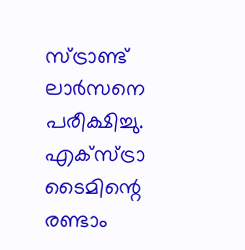സ്ട്രാണ്ട് ലാർസനെ പരീക്ഷിച്ചു. എക്സ്ട്രാ ടൈമിന്റെ രണ്ടാം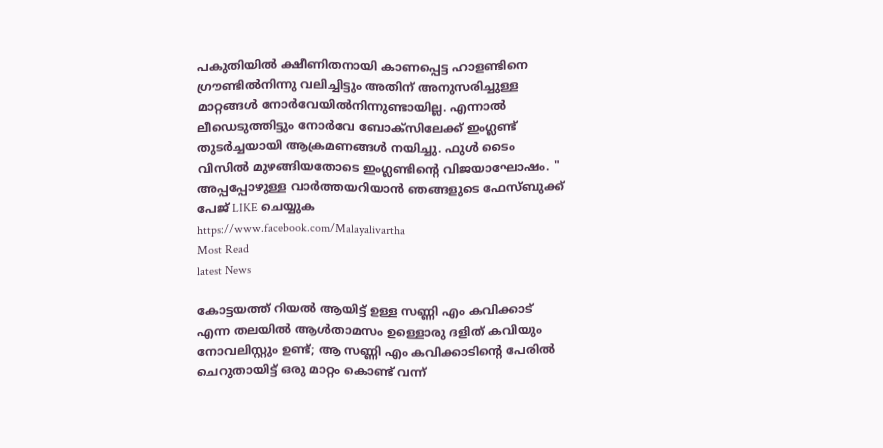പകുതിയിൽ ക്ഷീണിതനായി കാണപ്പെട്ട ഹാളണ്ടിനെ ഗ്രൗണ്ടിൽനിന്നു വലിച്ചിട്ടും അതിന് അനുസരിച്ചുള്ള മാറ്റങ്ങൾ നോർവേയിൽനിന്നുണ്ടായില്ല. എന്നാൽ ലീ‍ഡെടുത്തിട്ടും നോർവേ ബോക്സിലേക്ക് ഇംഗ്ലണ്ട് തുടർച്ചയായി ആക്രമണങ്ങൾ നയിച്ചു. ഫുൾ ടൈം വിസിൽ മുഴങ്ങിയതോടെ ഇംഗ്ലണ്ടിന്റെ വിജയാഘോഷം. "
അപ്പപ്പോഴുള്ള വാര്‍ത്തയറിയാന്‍ ഞങ്ങളുടെ ഫേസ്‌ബുക്ക്‌ പേജ് LIKE ചെയ്യുക
https://www.facebook.com/Malayalivartha
Most Read
latest News

കോട്ടയത്ത് റിയൽ ആയിട്ട് ഉള്ള സണ്ണി എം കവിക്കാട് എന്ന തലയിൽ ആൾതാമസം ഉള്ളൊരു ദളിത്‌ കവിയും നോവലിസ്റ്റും ഉണ്ട്; ആ സണ്ണി എം കവിക്കാടിന്റെ പേരിൽ ചെറുതായിട്ട് ഒരു മാറ്റം കൊണ്ട് വന്ന്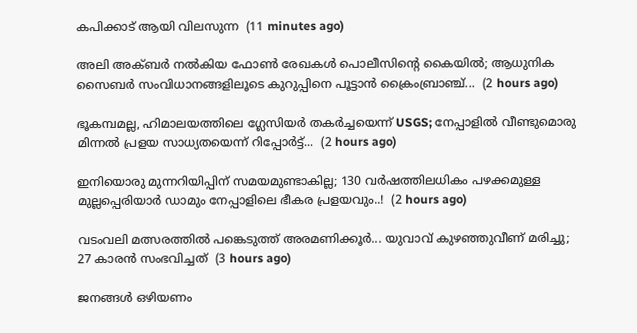കപിക്കാട് ആയി വിലസുന്ന  (11 minutes ago)

അലി അക്ബർ നൽകിയ ഫോൺ രേഖകൾ പൊലീസിന്റെ കൈയിൽ; ആധുനിക സൈബർ സംവിധാനങ്ങളിലൂടെ കുറുപ്പിനെ പൂട്ടാൻ ക്രൈംബ്രാഞ്ച്...  (2 hours ago)

ഭൂകമ്പമല്ല, ഹിമാലയത്തിലെ ഗ്ലേസിയർ തകർച്ചയെന്ന് USGS; നേപ്പാളിൽ വീണ്ടുമൊരു മിന്നൽ പ്രളയ സാധ്യതയെന്ന് റിപ്പോർട്ട്...  (2 hours ago)

ഇനിയൊരു മുന്നറിയിപ്പിന് സമയമുണ്ടാകില്ല; 130 വർഷത്തിലധികം പഴക്കമുള്ള മുല്ലപ്പെരിയാർ ഡാമും നേപ്പാളിലെ ഭീകര പ്രളയവും..!  (2 hours ago)

വടംവലി മത്സരത്തിൽ പങ്കെടുത്ത് അരമണിക്കൂർ... യുവാവ് കുഴഞ്ഞുവീണ് മരിച്ചു; 27 കാരൻ സംഭവിച്ചത്  (3 hours ago)

ജനങ്ങൾ ഒഴിയണം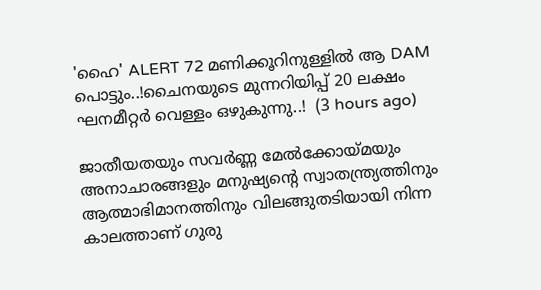'ഹൈ' ALERT 72 മണിക്കൂറിനുള്ളിൽ ആ DAM പൊട്ടും..!ചൈനയുടെ മുന്നറിയിപ്പ് 20 ലക്ഷം ഘനമീറ്റർ വെള്ളം ഒഴുകുന്നു..!  (3 hours ago)

ജാതീയതയും സവർണ്ണ മേൽക്കോയ്മയും അനാചാരങ്ങളും മനുഷ്യന്റെ സ്വാതന്ത്ര്യത്തിനും ആത്മാഭിമാനത്തിനും വിലങ്ങുതടിയായി നിന്ന കാലത്താണ് ഗുരു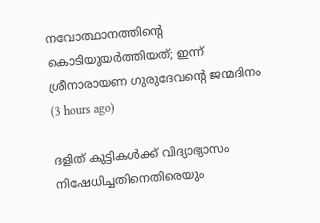നവോത്ഥാനത്തിന്റെ കൊടിയുയർത്തിയത്; ഇന്ന് ശ്രീനാരായണ ഗുരുദേവന്റെ ജന്മദിനം  (3 hours ago)

ദളിത് കുട്ടികൾക്ക് വിദ്യാഭ്യാസം നിഷേധിച്ചതിനെതിരെയും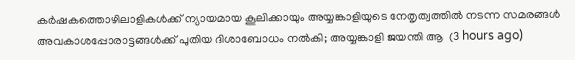കർഷകത്തൊഴിലാളികൾക്ക് ന്യായമായ കൂലിക്കായും അയ്യങ്കാളിയുടെ നേതൃത്വത്തിൽ നടന്ന സമരങ്ങൾ അവകാശപ്പോരാട്ടങ്ങൾക്ക് പുതിയ ദിശാബോധം നൽകി; അയ്യങ്കാളി ജയന്തി ആ  (3 hours ago)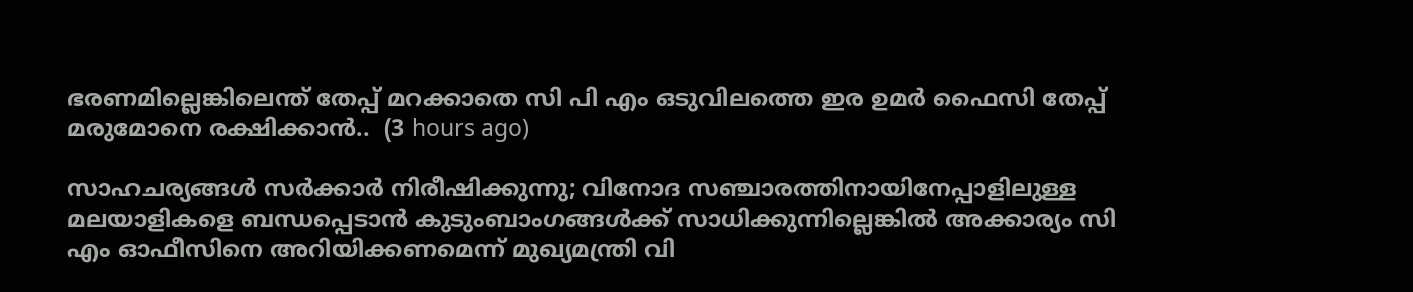ഭരണമില്ലെങ്കിലെന്ത് തേപ്പ് മറക്കാതെ സി പി എം ഒടുവിലത്തെ ഇര ഉമർ ഫൈസി തേപ്പ് മരുമോനെ രക്ഷിക്കാൻ..  (3 hours ago)

സാഹചര്യങ്ങൾ സർക്കാർ നിരീഷിക്കുന്നു; വിനോദ സഞ്ചാരത്തിനായിനേപ്പാളിലുള്ള മലയാളികളെ ബന്ധപ്പെടാൻ കുടുംബാംഗങ്ങൾക്ക് സാധിക്കുന്നില്ലെങ്കിൽ അക്കാര്യം സി എം ഓഫീസിനെ അറിയിക്കണമെന്ന് മുഖ്യമന്ത്രി വി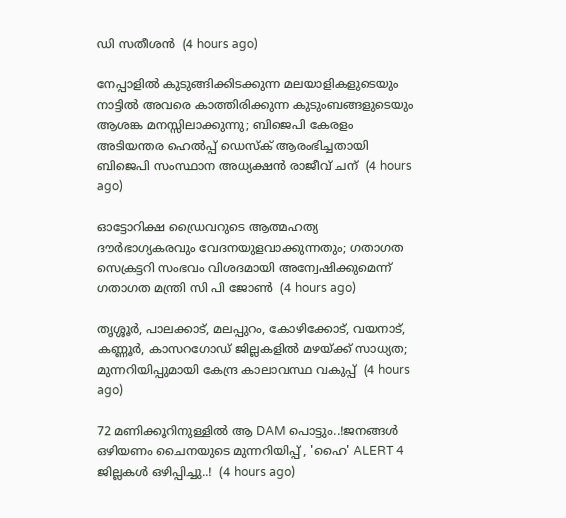ഡി സതീശൻ  (4 hours ago)

നേപ്പാളിൽ കുടുങ്ങിക്കിടക്കുന്ന മലയാളികളുടെയും നാട്ടിൽ അവരെ കാത്തിരിക്കുന്ന കുടുംബങ്ങളുടെയും ആശങ്ക മനസ്സിലാക്കുന്നു; ബിജെപി കേരളം അടിയന്തര ഹെൽപ്പ് ഡെസ്ക് ആരംഭിച്ചതായി ബിജെപി സംസ്ഥാന അധ്യക്ഷൻ രാജീവ് ചന്  (4 hours ago)

ഓട്ടോറിക്ഷ ഡ്രൈവറുടെ ആത്മഹത്യ ദൗർഭാഗ്യകരവും വേദനയുളവാക്കുന്നതും; ഗതാഗത സെക്രട്ടറി സംഭവം വിശദമായി അന്വേഷിക്കുമെന്ന് ഗതാഗത മന്ത്രി സി പി ജോൺ  (4 hours ago)

തൃശ്ശൂർ, പാലക്കാട്, മലപ്പുറം, കോഴിക്കോട്, വയനാട്, കണ്ണൂർ, കാസറഗോഡ് ജില്ലകളിൽ മഴയ്ക്ക് സാധ്യത; മുന്നറിയിപ്പുമായി കേന്ദ്ര കാലാവസ്ഥ വകുപ്പ്  (4 hours ago)

72 മണിക്കൂറിനുള്ളിൽ ആ DAM പൊട്ടും..!ജനങ്ങൾ ഒഴിയണം ചൈനയുടെ മുന്നറിയിപ്പ് , 'ഹൈ' ALERT 4 ജില്ലകൾ ഒഴിപ്പിച്ചു..!  (4 hours ago)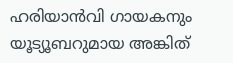ഹരിയാന്‍വി ഗായകനും യൂട്യൂബറുമായ അങ്കിത്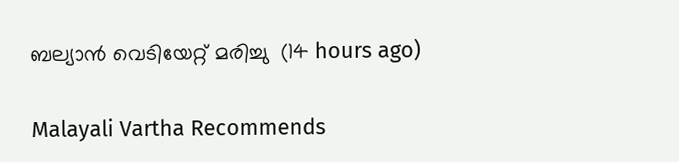ബല്യാന്‍ വെടിയേറ്റ് മരിച്ചു  (14 hours ago)

Malayali Vartha Recommends